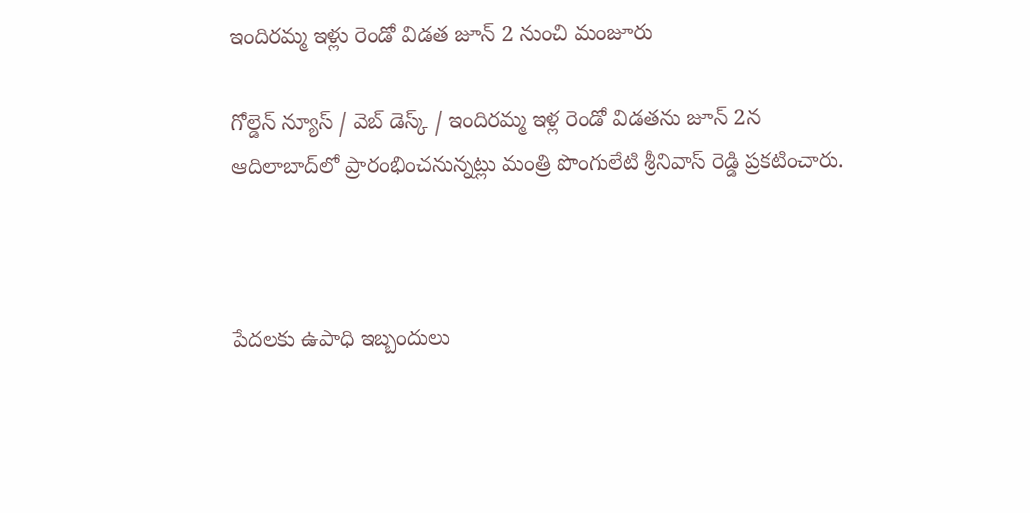ఇందిరమ్మ ఇళ్లు రెండో విడత జూన్ 2 నుంచి మంజూరు

గోల్డెన్ న్యూస్ / వెబ్ డెస్క్ / ఇందిరమ్మ ఇళ్ల రెండో విడతను జూన్ 2న ఆదిలాబాద్‌లో ప్రారంభించనున్నట్లు మంత్రి పొంగులేటి శ్రీనివాస్ రెడ్డి ప్రకటించారు.



పేదలకు ఉపాధి ఇబ్బందులు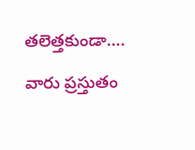తలెత్తకుండా….

వారు ప్రస్తుతం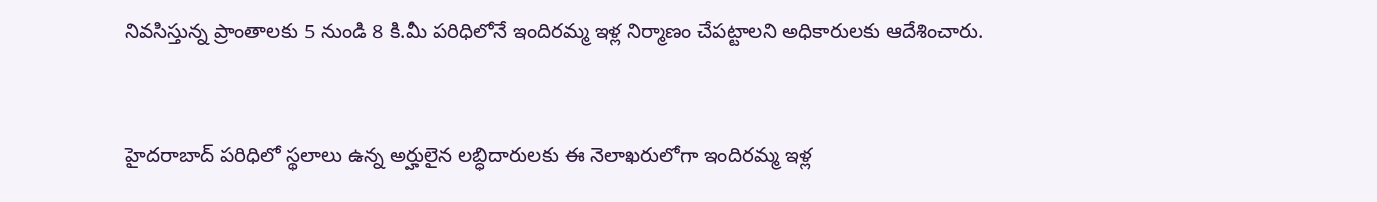నివసిస్తున్న ప్రాంతాలకు 5 నుండి 8 కి.మీ పరిధిలోనే ఇందిరమ్మ ఇళ్ల నిర్మాణం చేపట్టాలని అధికారులకు ఆదేశించారు.



హైదరాబాద్ పరిధిలో స్థలాలు ఉన్న అర్హులైన లబ్ధిదారులకు ఈ నెలాఖరులోగా ఇందిరమ్మ ఇళ్ల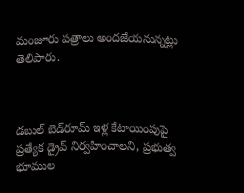మంజూరు పత్రాలు అందజేయనున్నట్లు తెలిపారు.



డబుల్ బెడ్‌రూమ్ ఇళ్ల కేటాయింపుపై ప్రత్యేక డ్రైవ్ నిర్వహించాలని, ప్రభుత్వ భూముల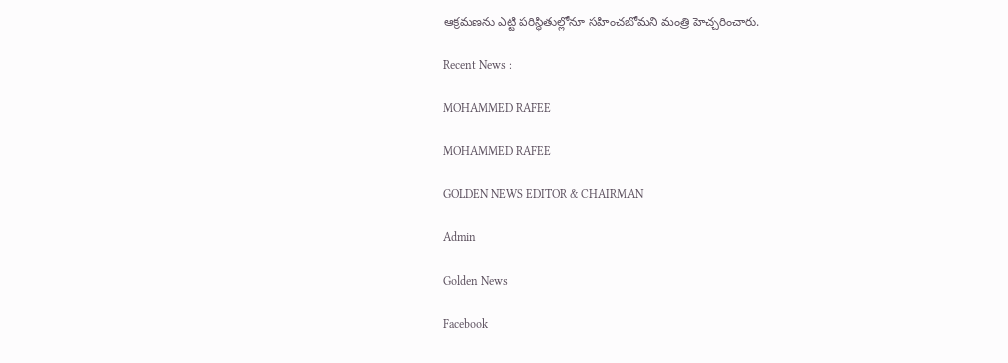ఆక్రమణను ఎట్టి పరిస్థితుల్లోనూ సహించబోమని మంత్రి హెచ్చరించారు.

Recent News :

MOHAMMED RAFEE

MOHAMMED RAFEE

GOLDEN NEWS EDITOR & CHAIRMAN

Admin

Golden News

Facebook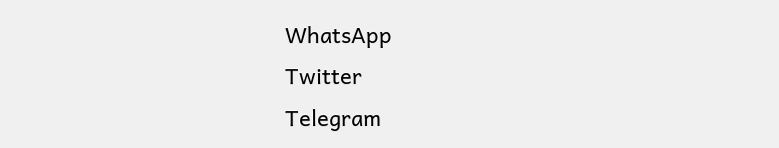WhatsApp
Twitter
Telegram